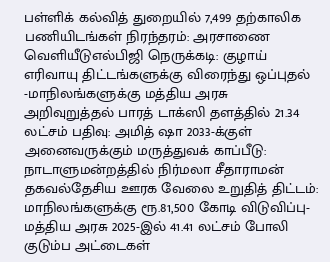பள்ளிக் கல்வித் துறையில் 7,499 தற்காலிக பணியிடங்கள் நிரந்தரம்: அரசாணை வெளியீடுஎல்பிஜி நெருக்கடி: குழாய் எரிவாயு திட்டங்களுக்கு விரைந்து ஒப்புதல் -மாநிலங்களுக்கு மத்திய அரசு அறிவுறுத்தல் பாரத் டாக்ஸி தளத்தில் 21.34 லட்சம் பதிவு: அமித் ஷா 2033-க்குள் அனைவருக்கும் மருத்துவக் காப்பீடு: நாடாளுமன்றத்தில் நிர்மலா சீதாராமன் தகவல்தேசிய ஊரக வேலை உறுதித் திட்டம்: மாநிலங்களுக்கு ரூ.81,500 கோடி விடுவிப்பு- மத்திய அரசு 2025-இல் 41.41 லட்சம் போலி குடும்ப அட்டைகள்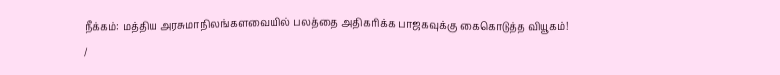நீக்கம்: மத்திய அரசுமாநிலங்களவையில் பலத்தை அதிகரிக்க பாஜகவுக்கு கைகொடுத்த வியூகம்!
/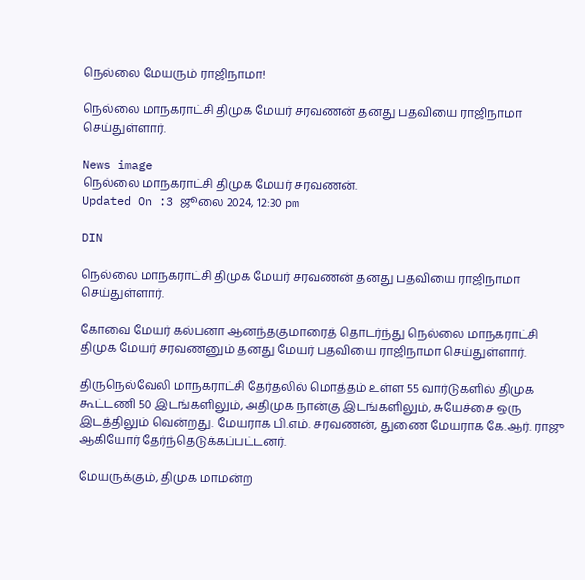நெல்லை மேயரும் ராஜிநாமா!

நெல்லை மாநகராட்சி திமுக மேயர் சரவணன் தனது பதவியை ராஜிநாமா செய்துள்ளார்.

News image
நெல்லை மாநகராட்சி திமுக மேயர் சரவணன்.
Updated On :3 ஜூலை 2024, 12:30 pm

DIN

நெல்லை மாநகராட்சி திமுக மேயர் சரவணன் தனது பதவியை ராஜிநாமா செய்துள்ளார்.

கோவை மேயர் கல்பனா ஆனந்தகுமாரைத் தொடர்ந்து நெல்லை மாநகராட்சி திமுக மேயர் சரவணனும் தனது மேயர் பதவியை ராஜிநாமா செய்துள்ளார்.

திருநெல்வேலி மாநகராட்சி தேர்தலில் மொத்தம் உள்ள 55 வார்டுகளில் திமுக கூட்டணி 50 இடங்களிலும், அதிமுக நான்கு இடங்களிலும், சுயேச்சை ஒரு இடத்திலும் வென்றது. மேயராக பி.எம். சரவணன், துணை மேயராக கே.ஆர். ராஜு ஆகியோர் தேர்ந்தெடுக்கப்பட்டனர்.

மேயருக்கும், திமுக மாமன்ற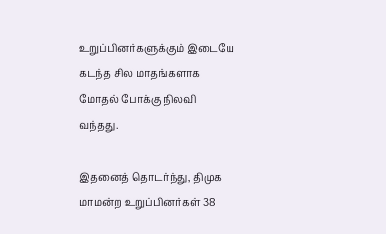உறுப்பினர்களுக்கும் இடையே கடந்த சில மாதங்களாக மோதல் போக்கு நிலவி வந்தது.

இதனைத் தொடர்ந்து, திமுக மாமன்ற உறுப்பினர்கள் 38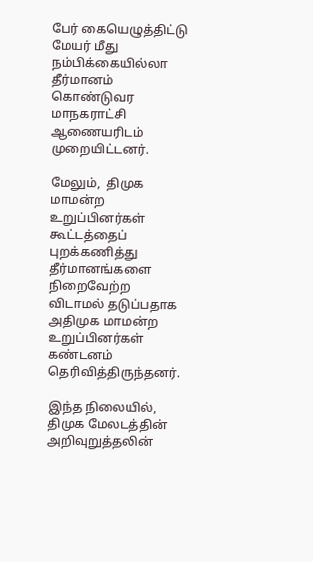பேர் கையெழுத்திட்டு மேயர் மீது நம்பிக்கையில்லா  தீர்மானம் கொண்டுவர மாநகராட்சி ஆணையரிடம் முறையிட்டனர்.

மேலும்,  திமுக மாமன்ற உறுப்பினர்கள் கூட்டத்தைப் புறக்கணித்து தீர்மானங்களை நிறைவேற்ற விடாமல் தடுப்பதாக அதிமுக மாமன்ற உறுப்பினர்கள் கண்டனம் தெரிவித்திருந்தனர்.

இந்த நிலையில், திமுக மேலடத்தின் அறிவுறுத்தலின்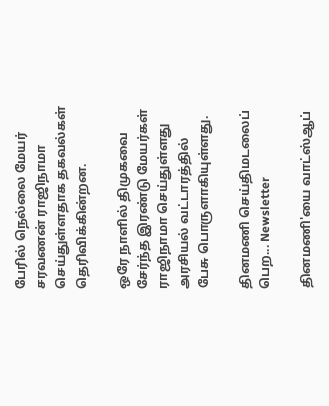பேரில் நெல்லை மேயர் சரவணன் ராஜிநாமா செய்துள்ளதாக தகவல்கள் தெரிவிக்கின்றன.

ஒரே நாளில் திமுகவை சேர்ந்த இரண்டு மேயர்கள் ராஜிநாமா செய்துள்ளது அரசியல் வட்டாரத்தில் பேசு பொருளாகியுள்ளது.

தினமணி செய்திமடலைப் பெற... Newsletter

தினமணி'யை வாட்ஸ்ஆப்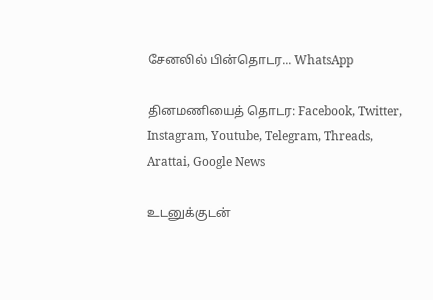சேனலில் பின்தொடர... WhatsApp

தினமணியைத் தொடர: Facebook, Twitter, Instagram, Youtube, Telegram, Threads, Arattai, Google News

உடனுக்குடன்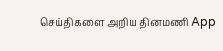செய்திகளை அறிய தினமணி App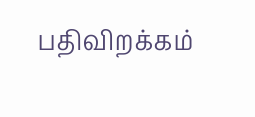பதிவிறக்கம்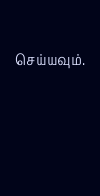செய்யவும்.